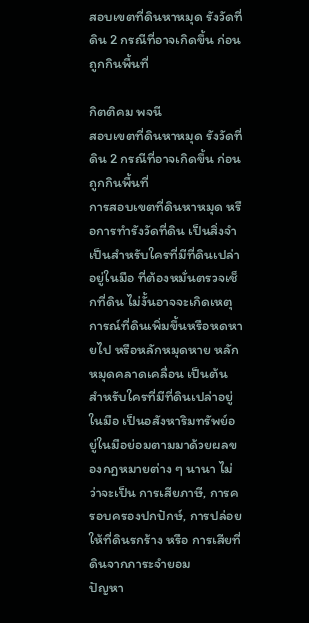สอบเขตที่ดินหาหมุด รังวัดที่ดิน 2 กรณีที่อาจเกิดขึ้น ก่อนถูกกินพื้นที่

กิตติคม พจนี
สอบเขตที่ดินหาหมุด รังวัดที่ดิน 2 กรณีที่อาจเกิดขึ้น ก่อนถูกกินพื้นที่
การสอบเขตที่ดินหาหมุด หรือการทำรังวัดที่ดิน เป็นสิ่งจำเป็นสำหรับใครที่มีที่ดินเปล่าอยู่ในมือ ที่ต้องหมั่นตรวจเช็กที่ดิน ไม่งั้นอาจจะเกิดเหตุการณ์ที่ดินเพิ่มขึ้นหรือหดหายไป หรือหลักหมุดหาย หลักหมุดคลาดเคลื่อน เป็นต้น
สำหรับใครที่มีที่ดินเปล่าอยู่ในมือ เป็นอสังหาริมทรัพย์อยู่ในมือย่อมตามมาด้วยผลของกฎหมายต่าง ๆ นานา ไม่ว่าจะเป็น การเสียภาษี, การครอบครองปกปักษ์, การปล่อยให้ที่ดินรกร้าง หรือ การเสียที่ดินจากภาระจำยอม
ปัญหา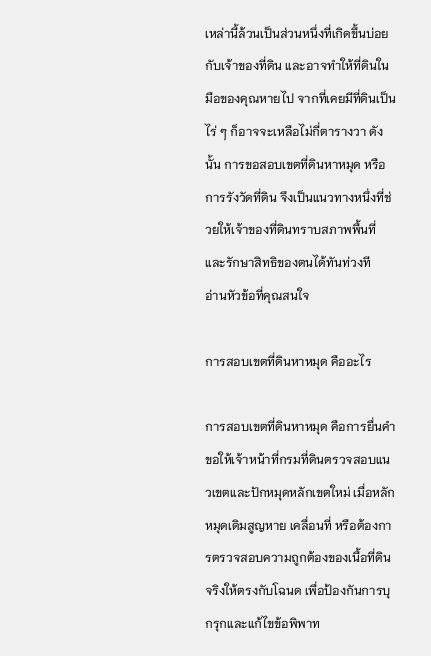เหล่านี้ล้วนเป็นส่วนหนึ่งที่เกิดขึ้นบ่อยกับเจ้าของที่ดิน และอาจทำให้ที่ดินในมือของคุณหายไป จากที่เคยมีที่ดินเป็นไร่ ๆ ก็อาจจะเหลือไม่กี่ตารางวา ดังนั้น การขอสอบเขตที่ดินหาหมุด หรือการรังวัดที่ดิน จึงเป็นแนวทางหนึ่งที่ช่วยให้เจ้าของที่ดินทราบสภาพพื้นที่และรักษาสิทธิของตนได้ทันท่วงที
อ่านหัวข้อที่คุณสนใจ

การสอบเขตที่ดินหาหมุด คืออะไร

การสอบเขตที่ดินหาหมุด คือการยื่นคำขอให้เจ้าหน้าที่กรมที่ดินตรวจสอบแนวเขตและปักหมุดหลักเขตใหม่ เมื่อหลักหมุดเดิมสูญหาย เคลื่อนที่ หรือต้องการตรวจสอบความถูกต้องของเนื้อที่ดินจริงให้ตรงกับโฉนด เพื่อป้องกันการบุกรุกและแก้ไขข้อพิพาท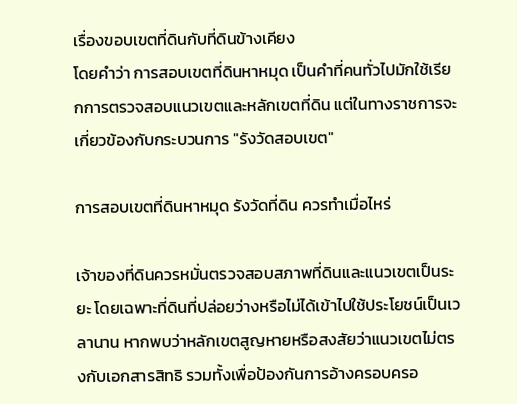เรื่องขอบเขตที่ดินกับที่ดินข้างเคียง
โดยคำว่า การสอบเขตที่ดินหาหมุด เป็นคำที่คนทั่วไปมักใช้เรียกการตรวจสอบแนวเขตและหลักเขตที่ดิน แต่ในทางราชการจะเกี่ยวข้องกับกระบวนการ "รังวัดสอบเขต"

การสอบเขตที่ดินหาหมุด รังวัดที่ดิน ควรทำเมื่อไหร่

เจ้าของที่ดินควรหมั่นตรวจสอบสภาพที่ดินและแนวเขตเป็นระยะ โดยเฉพาะที่ดินที่ปล่อยว่างหรือไม่ได้เข้าไปใช้ประโยชน์เป็นเวลานาน หากพบว่าหลักเขตสูญหายหรือสงสัยว่าแนวเขตไม่ตรงกับเอกสารสิทธิ รวมทั้งเพื่อป้องกันการอ้างครอบครอ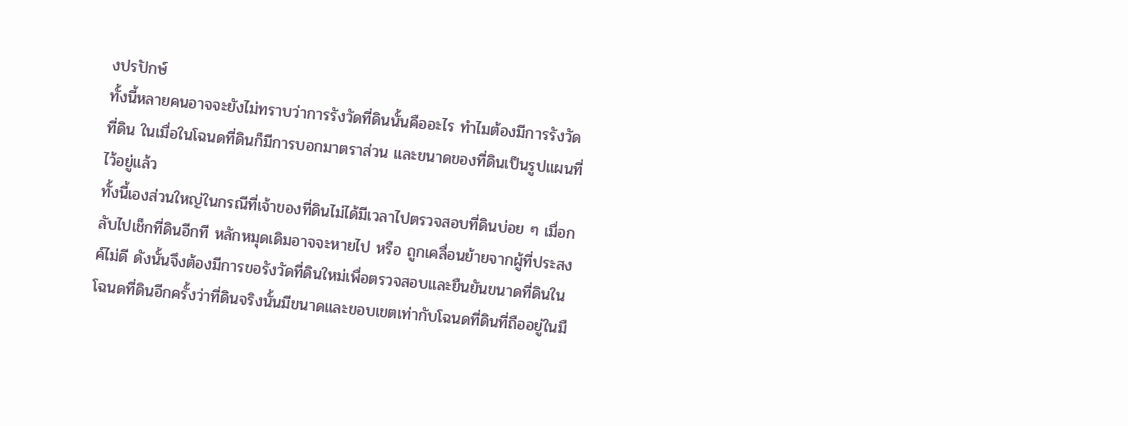งปรปักษ์
ทั้งนี้หลายคนอาจจะยังไม่ทราบว่าการรังวัดที่ดินนั้นคืออะไร ทำไมต้องมีการรังวัดที่ดิน ในเมื่อในโฉนดที่ดินก็มีการบอกมาตราส่วน และขนาดของที่ดินเป็นรูปแผนที่ไว้อยู่แล้ว
ทั้งนี้เองส่วนใหญ่ในกรณีที่เจ้าของที่ดินไม่ได้มีเวลาไปตรวจสอบที่ดินบ่อย ๆ เมื่อกลับไปเช็กที่ดินอีกที หลักหมุดเดิมอาจจะหายไป หรือ ถูกเคลื่อนย้ายจากผู้ที่ประสงค์ไม่ดี ดังนั้นจึงต้องมีการขอรังวัดที่ดินใหม่เพื่อตรวจสอบและยืนยันขนาดที่ดินในโฉนดที่ดินอีกครั้งว่าที่ดินจริงนั้นมีขนาดและขอบเขตเท่ากับโฉนดที่ดินที่ถืออยู่ในมื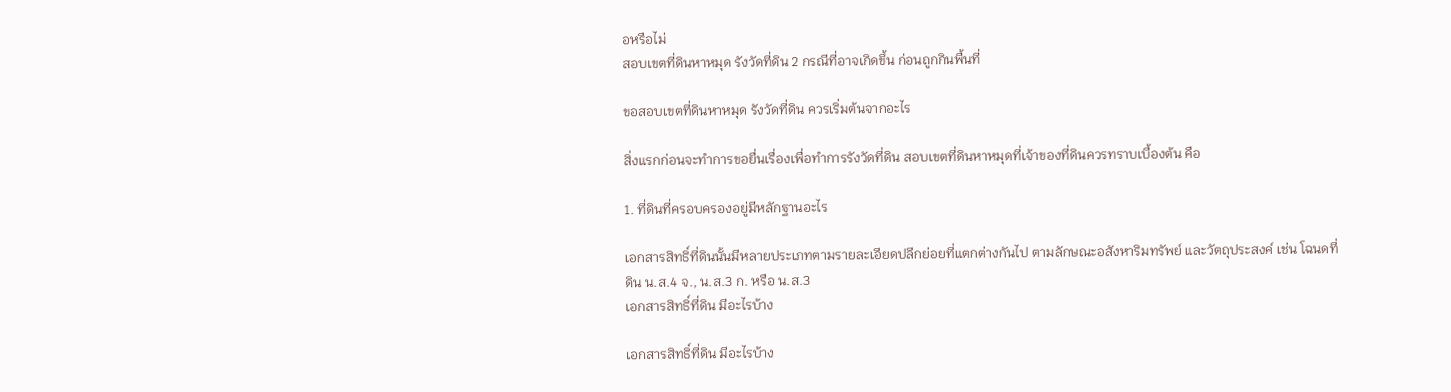อหรือไม่
สอบเขตที่ดินหาหมุด รังวัดที่ดิน 2 กรณีที่อาจเกิดขึ้น ก่อนถูกกินพื้นที่

ขอสอบเขตที่ดินหาหมุด รังวัดที่ดิน ควรเริ่มต้นจากอะไร

สิ่งแรกก่อนจะทำการขอยื่นเรื่องเพื่อทำการรังวัดที่ดิน สอบเขตที่ดินหาหมุดที่เจ้าของที่ดินควรทราบเบื้องต้น คือ

1. ที่ดินที่ครอบครองอยู่มีหลักฐานอะไร

เอกสารสิทธิ์ที่ดินนั้นมีหลายประเภทตามรายละเอียดปลีกย่อยที่แตกต่างกันไป ตามลักษณะอสังหาริมทรัพย์ และวัตถุประสงค์ เช่น โฉนดที่ดิน น.ส.4 จ., น.ส.3 ก. หรือ น.ส.3
เอกสารสิทธิ์ที่ดิน มีอะไรบ้าง

เอกสารสิทธิ์ที่ดิน มีอะไรบ้าง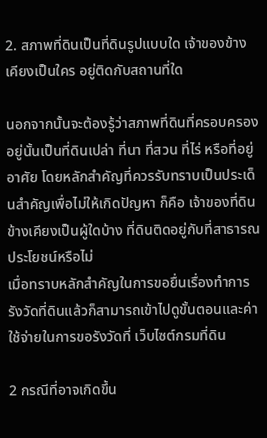2. สภาพที่ดินเป็นที่ดินรูปแบบใด เจ้าของข้างเคียงเป็นใคร อยู่ติดกับสถานที่ใด

นอกจากนั้นจะต้องรู้ว่าสภาพที่ดินที่ครอบครองอยู่นั้นเป็นที่ดินเปล่า ที่นา ที่สวน ที่ไร่ หรือที่อยู่อาศัย โดยหลักสำคัญที่ควรรับทราบเป็นประเด็นสำคัญเพื่อไม่ให้เกิดปัญหา ก็คือ เจ้าของที่ดินข้างเคียงเป็นผู้ใดบ้าง ที่ดินติดอยู่กับที่สาธารณประโยชน์หรือไม่
เมื่อทราบหลักสำคัญในการขอยื่นเรื่องทำการรังวัดที่ดินแล้วก็สามารถเข้าไปดูขั้นตอนและค่าใช้จ่ายในการขอรังวัดที่ เว็บไซต์กรมที่ดิน

2 กรณีที่อาจเกิดขึ้น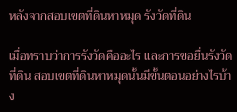หลังจากสอบเขตที่ดินหาหมุด รังวัดที่ดิน

เมื่อทราบว่าการรังวัดคืออะไร และการขอยื่นรังวัดที่ดิน สอบเขตที่ดินหาหมุดนั้นมีขั้นตอนอย่างไรบ้าง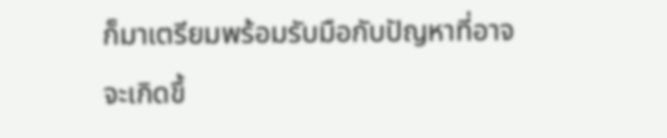ก็มาเตรียมพร้อมรับมือกับปัญหาที่อาจจะเกิดขึ้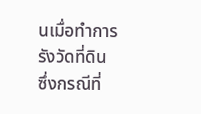นเมื่อทำการรังวัดที่ดิน ซึ่งกรณีที่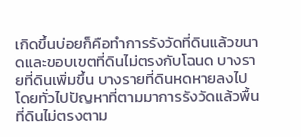เกิดขึ้นบ่อยก็คือทำการรังวัดที่ดินแล้วขนาดและขอบเขตที่ดินไม่ตรงกับโฉนด บางรายที่ดินเพิ่มขึ้น บางรายที่ดินหดหายลงไป
โดยทั่วไปปัญหาที่ตามมาการรังวัดแล้วพื้นที่ดินไม่ตรงตาม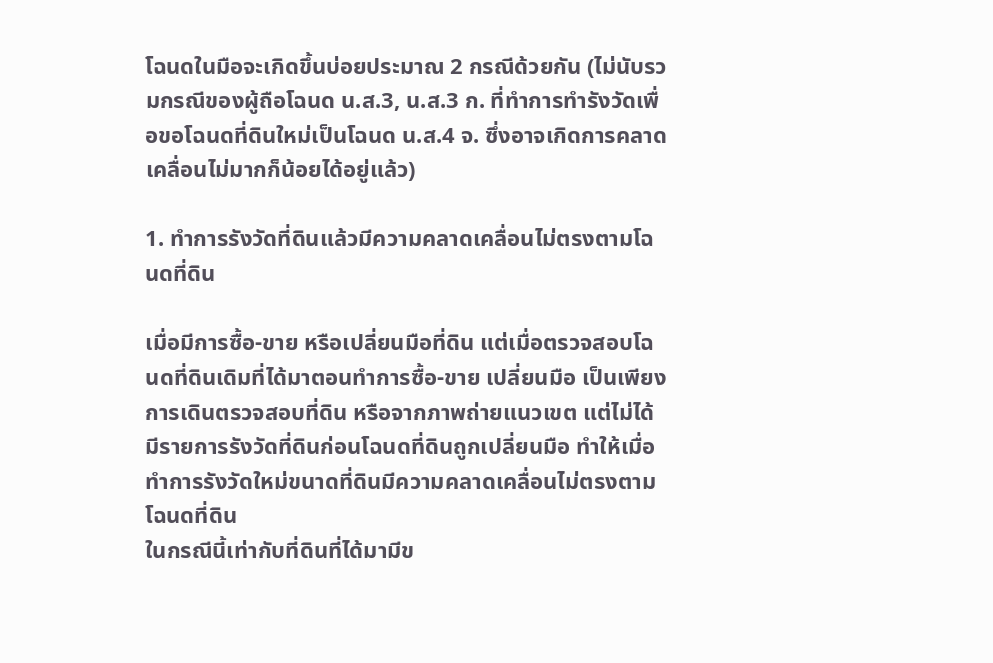โฉนดในมือจะเกิดขึ้นบ่อยประมาณ 2 กรณีด้วยกัน (ไม่นับรวมกรณีของผู้ถือโฉนด น.ส.3, น.ส.3 ก. ที่ทำการทำรังวัดเพื่อขอโฉนดที่ดินใหม่เป็นโฉนด น.ส.4 จ. ซึ่งอาจเกิดการคลาดเคลื่อนไม่มากก็น้อยได้อยู่แล้ว)

1. ทำการรังวัดที่ดินแล้วมีความคลาดเคลื่อนไม่ตรงตามโฉนดที่ดิน

เมื่อมีการซื้อ-ขาย หรือเปลี่ยนมือที่ดิน แต่เมื่อตรวจสอบโฉนดที่ดินเดิมที่ได้มาตอนทำการซื้อ-ขาย เปลี่ยนมือ เป็นเพียงการเดินตรวจสอบที่ดิน หรือจากภาพถ่ายแนวเขต แต่ไม่ได้มีรายการรังวัดที่ดินก่อนโฉนดที่ดินถูกเปลี่ยนมือ ทำให้เมื่อทำการรังวัดใหม่ขนาดที่ดินมีความคลาดเคลื่อนไม่ตรงตามโฉนดที่ดิน
ในกรณีนี้เท่ากับที่ดินที่ได้มามีข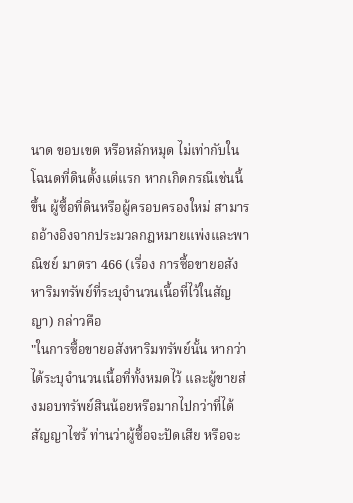นาด ขอบเขต หรือหลักหมุด ไม่เท่ากับในโฉนดที่ดินตั้งแต่แรก หากเกิดกรณีเช่นนี้ขึ้น ผู้ซื้อที่ดินหรือผู้ครอบครองใหม่ สามารถอ้างอิงจากประมวลกฎหมายแพ่งและพาณิชย์ มาตรา 466 (เรื่อง การซื้อขายอสังหาริมทรัพย์ที่ระบุจำนวนเนื้อที่ไว้ในสัญญา) กล่าวคือ
"ในการซื้อขายอสังหาริมทรัพย์นั้น หากว่าได้ระบุจำนวนเนื้อที่ทั้งหมดไว้ และผู้ขายส่งมอบทรัพย์สินน้อยหรือมากไปกว่าที่ได้สัญญาไซร้ ท่านว่าผู้ซื้อจะปัดเสีย หรือจะ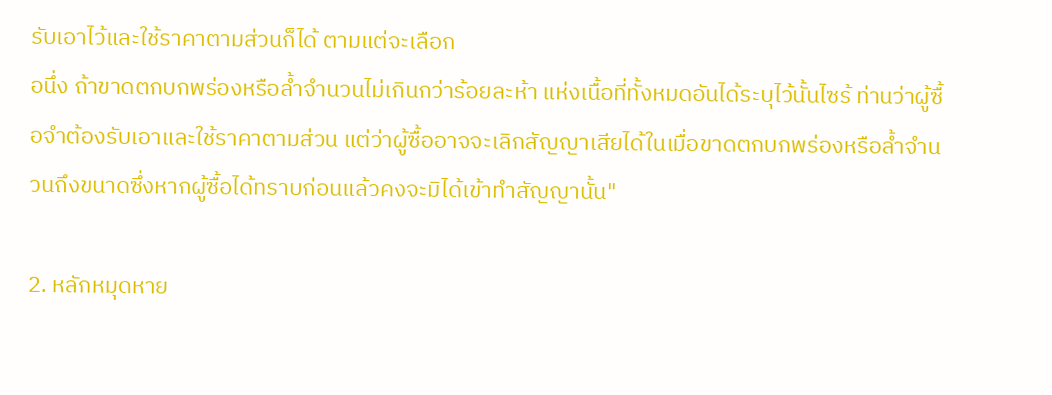รับเอาไว้และใช้ราคาตามส่วนก็ได้ ตามแต่จะเลือก
อนึ่ง ถ้าขาดตกบกพร่องหรือล้ำจำนวนไม่เกินกว่าร้อยละห้า แห่งเนื้อที่ทั้งหมดอันได้ระบุไว้นั้นไซร้ ท่านว่าผู้ซื้อจำต้องรับเอาและใช้ราคาตามส่วน แต่ว่าผู้ซื้ออาจจะเลิกสัญญาเสียได้ในเมื่อขาดตกบกพร่องหรือล้ำจำนวนถึงขนาดซึ่งหากผู้ซื้อได้ทราบก่อนแล้วคงจะมิได้เข้าทำสัญญานั้น"

2. หลักหมุดหาย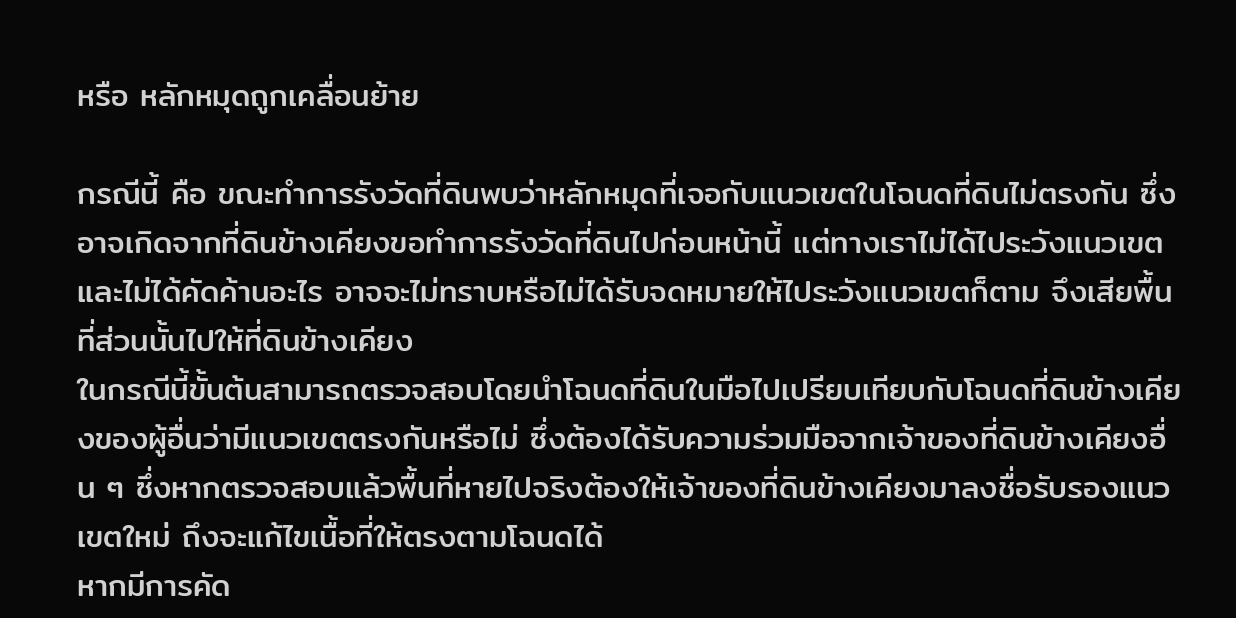หรือ หลักหมุดถูกเคลื่อนย้าย

กรณีนี้ คือ ขณะทำการรังวัดที่ดินพบว่าหลักหมุดที่เจอกับแนวเขตในโฉนดที่ดินไม่ตรงกัน ซึ่งอาจเกิดจากที่ดินข้างเคียงขอทำการรังวัดที่ดินไปก่อนหน้านี้ แต่ทางเราไม่ได้ไประวังแนวเขต และไม่ได้คัดค้านอะไร อาจจะไม่ทราบหรือไม่ได้รับจดหมายให้ไประวังแนวเขตก็ตาม จึงเสียพื้นที่ส่วนนั้นไปให้ที่ดินข้างเคียง
ในกรณีนี้ขั้นต้นสามารถตรวจสอบโดยนำโฉนดที่ดินในมือไปเปรียบเทียบกับโฉนดที่ดินข้างเคียงของผู้อื่นว่ามีแนวเขตตรงกันหรือไม่ ซึ่งต้องได้รับความร่วมมือจากเจ้าของที่ดินข้างเคียงอื่น ๆ ซึ่งหากตรวจสอบแล้วพื้นที่หายไปจริงต้องให้เจ้าของที่ดินข้างเคียงมาลงชื่อรับรองแนวเขตใหม่ ถึงจะแก้ไขเนื้อที่ให้ตรงตามโฉนดได้
หากมีการคัด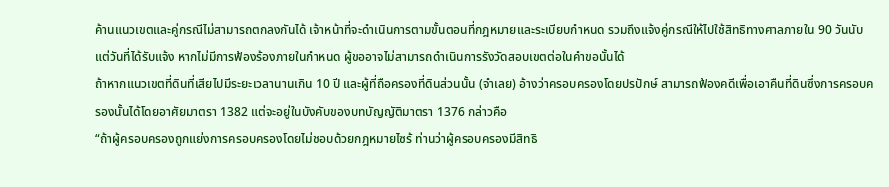ค้านแนวเขตและคู่กรณีไม่สามารถตกลงกันได้ เจ้าหน้าที่จะดำเนินการตามขั้นตอนที่กฎหมายและระเบียบกำหนด รวมถึงแจ้งคู่กรณีให้ไปใช้สิทธิทางศาลภายใน 90 วันนับแต่วันที่ได้รับแจ้ง หากไม่มีการฟ้องร้องภายในกำหนด ผู้ขออาจไม่สามารถดำเนินการรังวัดสอบเขตต่อในคำขอนั้นได้
ถ้าหากแนวเขตที่ดินที่เสียไปมีระยะเวลานานเกิน 10 ปี และผู้ที่ถือครองที่ดินส่วนนั้น (จำเลย) อ้างว่าครอบครองโดยปรปักษ์ สามารถฟ้องคดีเพื่อเอาคืนที่ดินซึ่งการครอบครองนั้นได้โดยอาศัยมาตรา 1382 แต่จะอยู่ในบังคับของบทบัญญัติมาตรา 1376 กล่าวคือ
“ถ้าผู้ครอบครองถูกแย่งการครอบครองโดยไม่ชอบด้วยกฎหมายไซร้ ท่านว่าผู้ครอบครองมีสิทธิ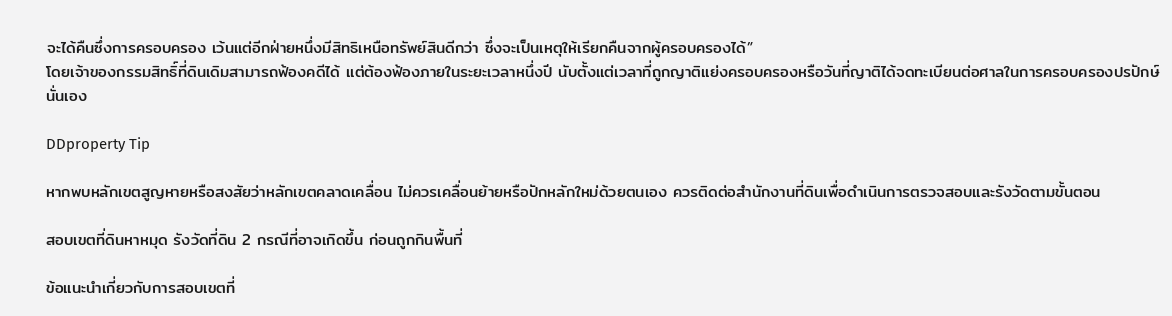จะได้คืนซึ่งการครอบครอง เว้นแต่อีกฝ่ายหนึ่งมีสิทธิเหนือทรัพย์สินดีกว่า ซึ่งจะเป็นเหตุให้เรียกคืนจากผู้ครอบครองได้”
โดยเจ้าของกรรมสิทธิ์ที่ดินเดิมสามารถฟ้องคดีได้ แต่ต้องฟ้องภายในระยะเวลาหนึ่งปี นับตั้งแต่เวลาที่ถูกญาติแย่งครอบครองหรือวันที่ญาติได้จดทะเบียนต่อศาลในการครอบครองปรปักษ์นั่นเอง

DDproperty Tip

หากพบหลักเขตสูญหายหรือสงสัยว่าหลักเขตคลาดเคลื่อน ไม่ควรเคลื่อนย้ายหรือปักหลักใหม่ด้วยตนเอง ควรติดต่อสำนักงานที่ดินเพื่อดำเนินการตรวจสอบและรังวัดตามขั้นตอน

สอบเขตที่ดินหาหมุด รังวัดที่ดิน 2 กรณีที่อาจเกิดขึ้น ก่อนถูกกินพื้นที่

ข้อแนะนำเกี่ยวกับการสอบเขตที่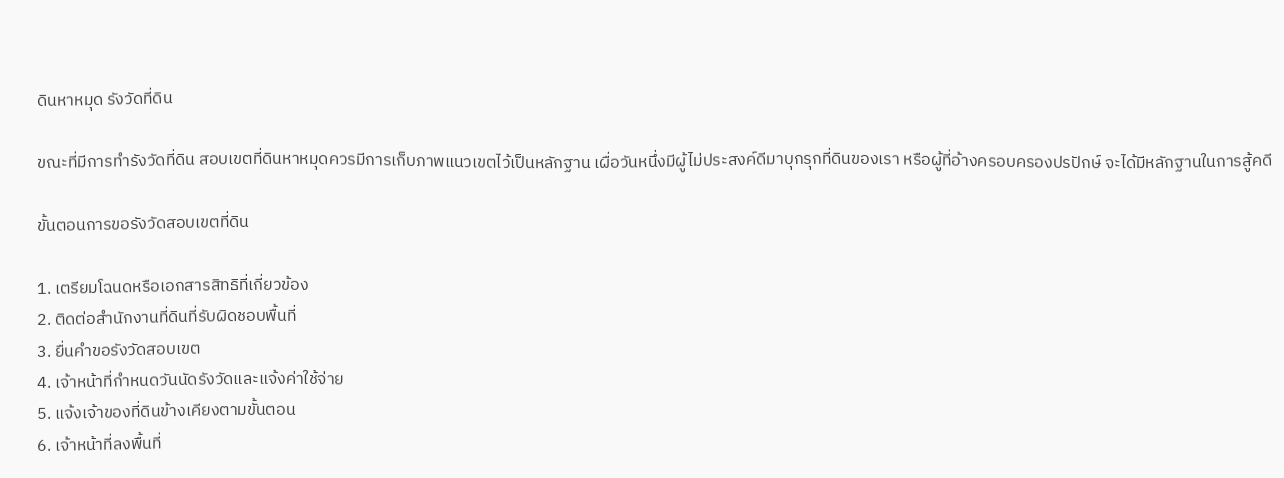ดินหาหมุด รังวัดที่ดิน

ขณะที่มีการทำรังวัดที่ดิน สอบเขตที่ดินหาหมุดควรมีการเก็บภาพแนวเขตไว้เป็นหลักฐาน เผื่อวันหนึ่งมีผู้ไม่ประสงค์ดีมาบุกรุกที่ดินของเรา หรือผู้ที่อ้างครอบครองปรปักษ์ จะได้มีหลักฐานในการสู้คดี

ขั้นตอนการขอรังวัดสอบเขตที่ดิน

1. เตรียมโฉนดหรือเอกสารสิทธิที่เกี่ยวข้อง
2. ติดต่อสำนักงานที่ดินที่รับผิดชอบพื้นที่
3. ยื่นคำขอรังวัดสอบเขต
4. เจ้าหน้าที่กำหนดวันนัดรังวัดและแจ้งค่าใช้จ่าย
5. แจ้งเจ้าของที่ดินข้างเคียงตามขั้นตอน
6. เจ้าหน้าที่ลงพื้นที่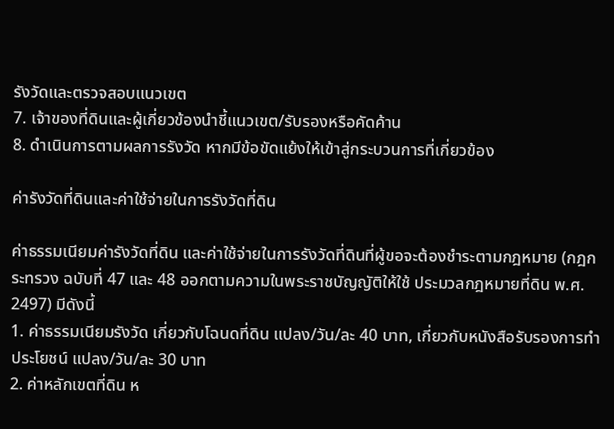รังวัดและตรวจสอบแนวเขต
7. เจ้าของที่ดินและผู้เกี่ยวข้องนำชี้แนวเขต/รับรองหรือคัดค้าน
8. ดำเนินการตามผลการรังวัด หากมีข้อขัดแย้งให้เข้าสู่กระบวนการที่เกี่ยวข้อง

ค่ารังวัดที่ดินและค่าใช้จ่ายในการรังวัดที่ดิน

ค่าธรรมเนียมค่ารังวัดที่ดิน และค่าใช้จ่ายในการรังวัดที่ดินที่ผู้ขอจะต้องชำระตามกฎหมาย (กฎกระทรวง ฉบับที่ 47 และ 48 ออกตามความในพระราชบัญญัติให้ใช้ ประมวลกฎหมายที่ดิน พ.ศ. 2497) มีดังนี้
1. ค่าธรรมเนียมรังวัด เกี่ยวกับโฉนดที่ดิน แปลง/วัน/ละ 40 บาท, เกี่ยวกับหนังสือรับรองการทำประโยชน์ แปลง/วัน/ละ 30 บาท
2. ค่าหลักเขตที่ดิน ห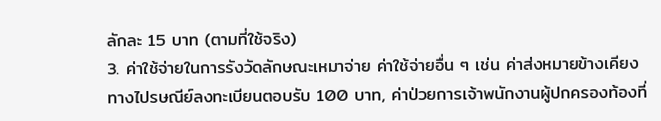ลักละ 15 บาท (ตามที่ใช้จริง)
3. ค่าใช้จ่ายในการรังวัดลักษณะเหมาจ่าย ค่าใช้จ่ายอื่น ๆ เช่น ค่าส่งหมายข้างเคียงทางไปรษณีย์ลงทะเบียนตอบรับ 100 บาท, ค่าป่วยการเจ้าพนักงานผู้ปกครองท้องที่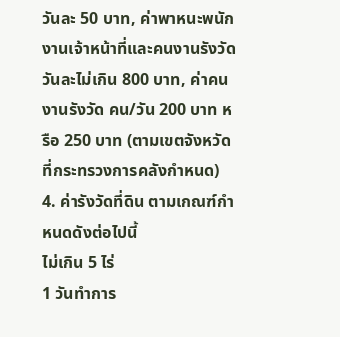วันละ 50 บาท, ค่าพาหนะพนักงานเจ้าหน้าที่และคนงานรังวัด วันละไม่เกิน 800 บาท, ค่าคนงานรังวัด คน/วัน 200 บาท หรือ 250 บาท (ตามเขตจังหวัดที่กระทรวงการคลังกำหนด)
4. ค่ารังวัดที่ดิน ตามเกณฑ์กำหนดดังต่อไปนี้
ไม่เกิน 5 ไร่
1 วันทำการ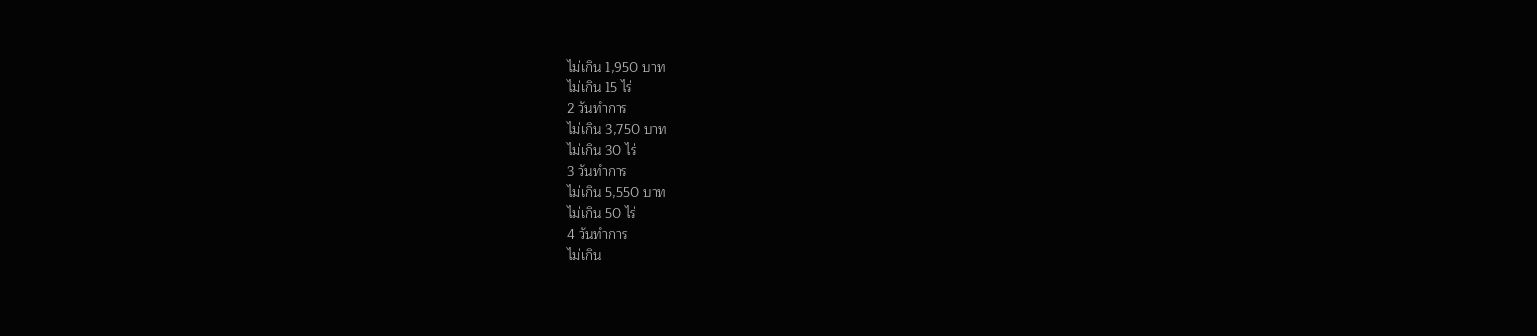ไม่เกิน 1,950 บาท
ไม่เกิน 15 ไร่
2 วันทำการ
ไม่เกิน 3,750 บาท
ไม่เกิน 30 ไร่
3 วันทำการ
ไม่เกิน 5,550 บาท
ไม่เกิน 50 ไร่
4 วันทำการ
ไม่เกิน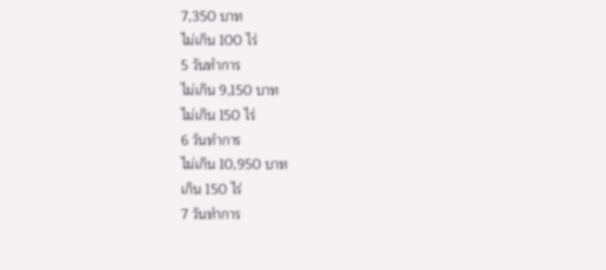7,350 บาท
ไม่เกิน 100 ไร่
5 วันทำการ
ไม่เกิน 9,150 บาท
ไม่เกิน 150 ไร่
6 วันทำการ
ไม่เกิน 10,950 บาท
เกิน 150 ไร่
7 วันทำการ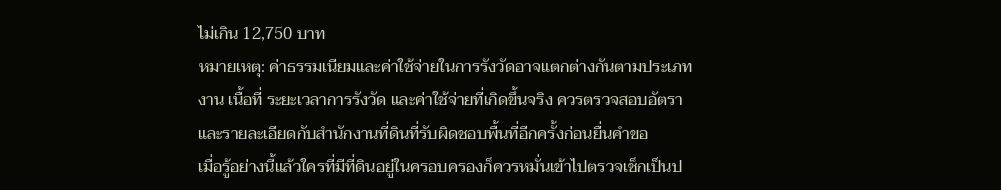ไม่เกิน 12,750 บาท
หมายเหตุ: ค่าธรรมเนียมและค่าใช้จ่ายในการรังวัดอาจแตกต่างกันตามประเภทงาน เนื้อที่ ระยะเวลาการรังวัด และค่าใช้จ่ายที่เกิดขึ้นจริง ควรตรวจสอบอัตราและรายละเอียดกับสำนักงานที่ดินที่รับผิดชอบพื้นที่อีกครั้งก่อนยื่นคำขอ
เมื่อรู้อย่างนี้แล้วใครที่มีที่ดินอยู่ในครอบครองก็ควรหมั่นเข้าไปตรวจเช็กเป็นป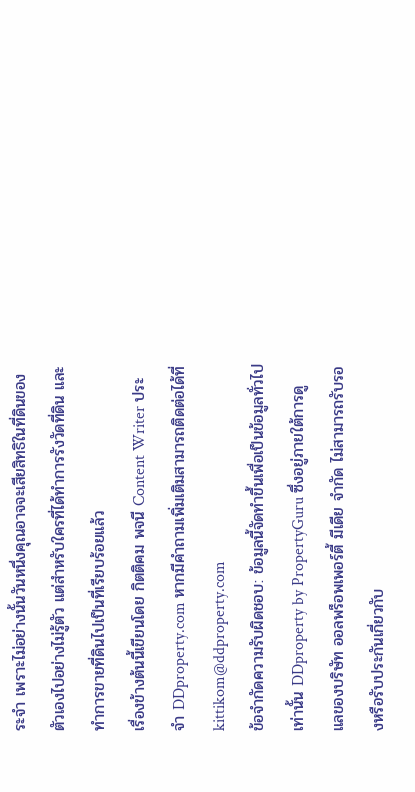ระจำ เพราะไม่อย่างนั้นวันหนึ่งคุณอาจจะเสียสิทธิในที่ดินของตัวเองไปอย่างไม่รู้ตัว แต่สำหรับใครที่ได้ทำการรังวัดที่ดิน และทำการขายที่ดินไปเป็นที่เรียบร้อยแล้ว
เรื่องข้างต้นนี้เขียนโดย กิตติคม พจนี Content Writer ประจำ DDproperty.com หากมีคำถามเพิ่มเติมสามารถติดต่อได้ที่ kittikom@ddproperty.com
ข้อจำกัดความรับผิดชอบ: ข้อมูลนี้จัดทำขึ้นเพื่อเป็นข้อมูลทั่วไปเท่านั้น DDproperty by PropertyGuru ซึ่งอยู่ภายใต้การดูแลของบริษัท ออลพร็อพเพอร์ตี้ มีเดีย จำกัด ไม่สามารถรับรองหรือรับประกันเกี่ยวกับ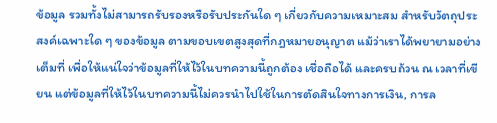ข้อมูล รวมทั้งไม่สามารถรับรองหรือรับประกันใด ๆ เกี่ยวกับความเหมาะสม สำหรับวัตถุประสงค์เฉพาะใด ๆ ของข้อมูล ตามขอบเขตสูงสุดที่กฎหมายอนุญาต แม้ว่าเราได้พยายามอย่างเต็มที่ เพื่อให้แน่ใจว่าข้อมูลที่ให้ไว้ในบทความนี้ถูกต้อง เชื่อถือได้ และครบถ้วน ณ เวลาที่เขียน แต่ข้อมูลที่ให้ไว้ในบทความนี้ไม่ควรนำไปใช้ในการตัดสินใจทางการเงิน, การล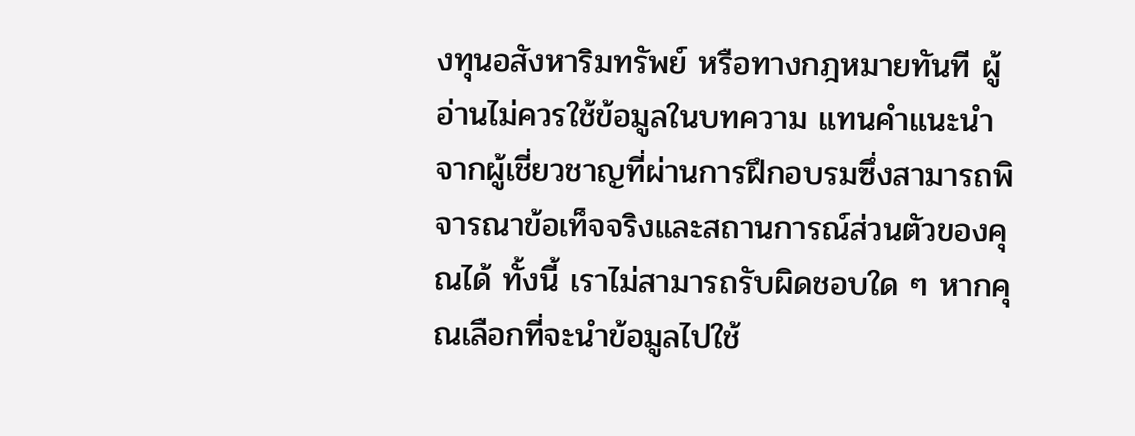งทุนอสังหาริมทรัพย์ หรือทางกฎหมายทันที ผู้อ่านไม่ควรใช้ข้อมูลในบทความ แทนคำแนะนำจากผู้เชี่ยวชาญที่ผ่านการฝึกอบรมซึ่งสามารถพิจารณาข้อเท็จจริงและสถานการณ์ส่วนตัวของคุณได้ ทั้งนี้ เราไม่สามารถรับผิดชอบใด ๆ หากคุณเลือกที่จะนำข้อมูลไปใช้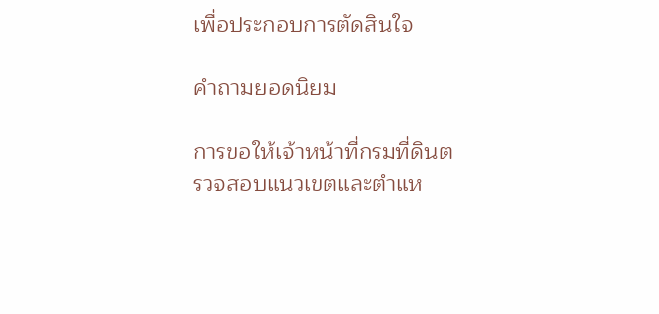เพื่อประกอบการตัดสินใจ

คำถามยอดนิยม

การขอให้เจ้าหน้าที่กรมที่ดินตรวจสอบแนวเขตและตำแห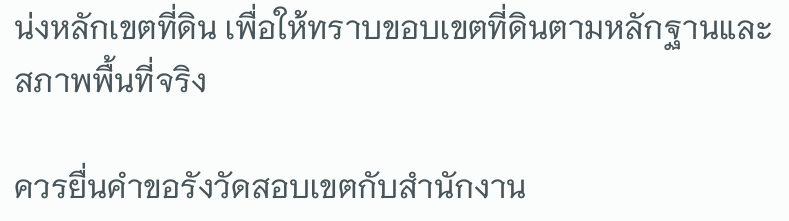น่งหลักเขตที่ดิน เพื่อให้ทราบขอบเขตที่ดินตามหลักฐานและสภาพพื้นที่จริง

ควรยื่นคำขอรังวัดสอบเขตกับสำนักงาน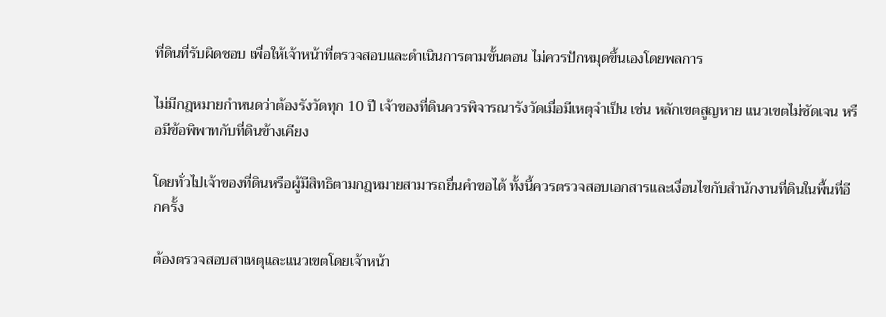ที่ดินที่รับผิดชอบ เพื่อให้เจ้าหน้าที่ตรวจสอบและดำเนินการตามขั้นตอน ไม่ควรปักหมุดขึ้นเองโดยพลการ

ไม่มีกฎหมายกำหนดว่าต้องรังวัดทุก 10 ปี เจ้าของที่ดินควรพิจารณารังวัดเมื่อมีเหตุจำเป็น เช่น หลักเขตสูญหาย แนวเขตไม่ชัดเจน หรือมีข้อพิพาทกับที่ดินข้างเคียง

โดยทั่วไปเจ้าของที่ดินหรือผู้มีสิทธิตามกฎหมายสามารถยื่นคำขอได้ ทั้งนี้ควรตรวจสอบเอกสารและเงื่อนไขกับสำนักงานที่ดินในพื้นที่อีกครั้ง

ต้องตรวจสอบสาเหตุและแนวเขตโดยเจ้าหน้า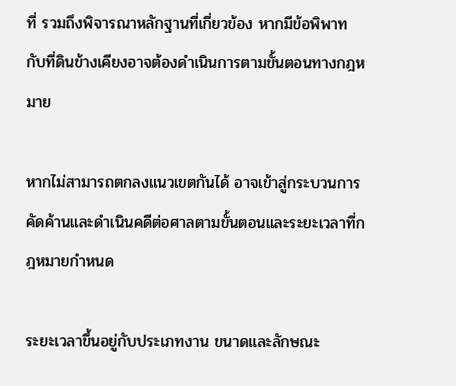ที่ รวมถึงพิจารณาหลักฐานที่เกี่ยวข้อง หากมีข้อพิพาทกับที่ดินข้างเคียงอาจต้องดำเนินการตามขั้นตอนทางกฎหมาย

หากไม่สามารถตกลงแนวเขตกันได้ อาจเข้าสู่กระบวนการคัดค้านและดำเนินคดีต่อศาลตามขั้นตอนและระยะเวลาที่กฎหมายกำหนด

ระยะเวลาขึ้นอยู่กับประเภทงาน ขนาดและลักษณะ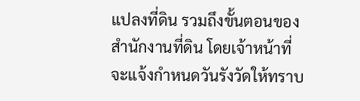แปลงที่ดิน รวมถึงขั้นตอนของสำนักงานที่ดิน โดยเจ้าหน้าที่จะแจ้งกำหนดวันรังวัดให้ทราบ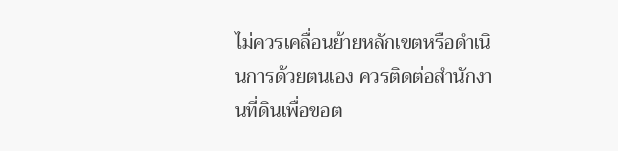ไม่ควรเคลื่อนย้ายหลักเขตหรือดำเนินการด้วยตนเอง ควรติดต่อสำนักงานที่ดินเพื่อขอต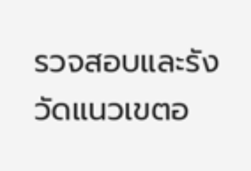รวจสอบและรังวัดแนวเขตอ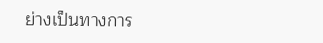ย่างเป็นทางการ